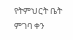የትምህርት ቤት ምገባ ቀን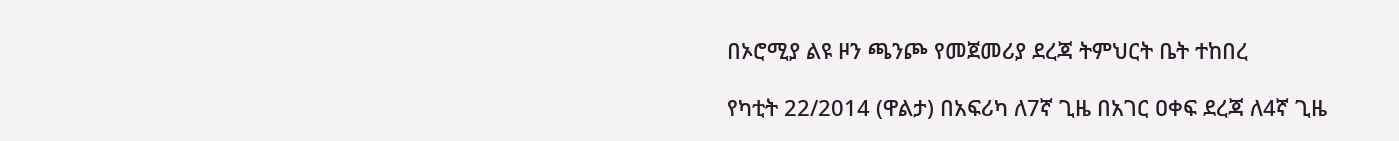በኦሮሚያ ልዩ ዞን ጫንጮ የመጀመሪያ ደረጃ ትምህርት ቤት ተከበረ

የካቲት 22/2014 (ዋልታ) በአፍሪካ ለ7ኛ ጊዜ በአገር ዐቀፍ ደረጃ ለ4ኛ ጊዜ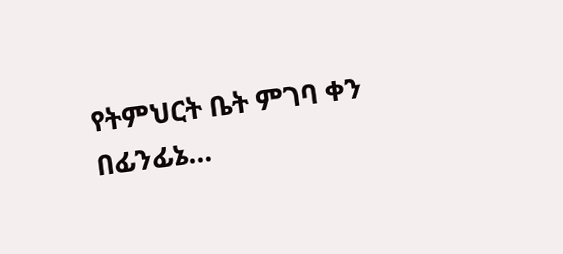የትምህርት ቤት ምገባ ቀን በፊንፊኔ…